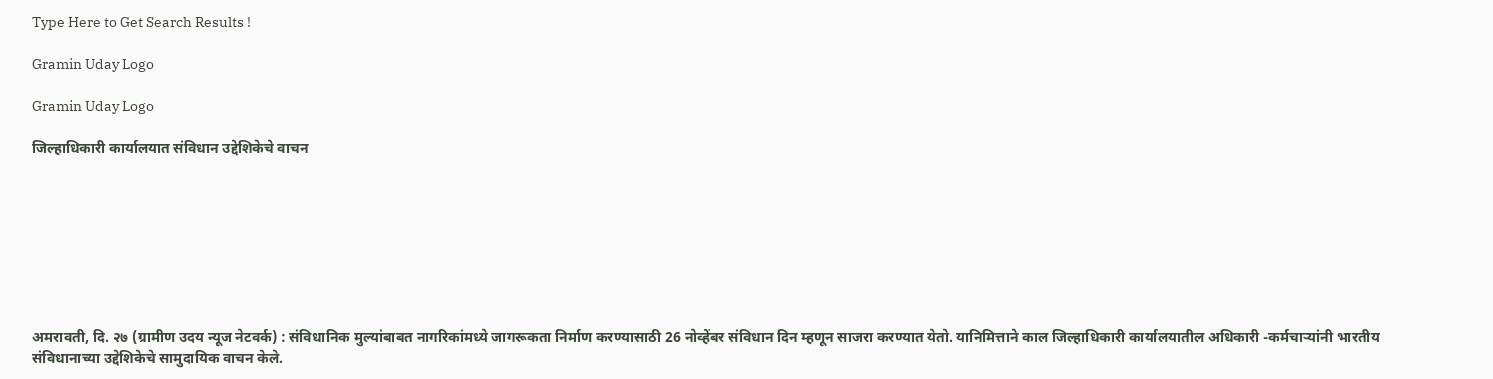Type Here to Get Search Results !

Gramin Uday Logo

Gramin Uday Logo

जिल्हाधिकारी कार्यालयात संविधान उद्देशिकेचे वाचन








अमरावती, दि. २७ (ग्रामीण उदय न्यूज नेटवर्क) : संविधानिक मुल्यांबाबत नागरिकांमध्ये जागरूकता निर्माण करण्यासाठी 26 नोव्हेंबर संविधान दिन म्हणून साजरा करण्यात येतो. यानिमित्ताने काल जिल्हाधिकारी कार्यालयातील अधिकारी -कर्मचाऱ्यांनी भारतीय संविधानाच्या उद्देशिकेचे सामुदायिक वाचन केले.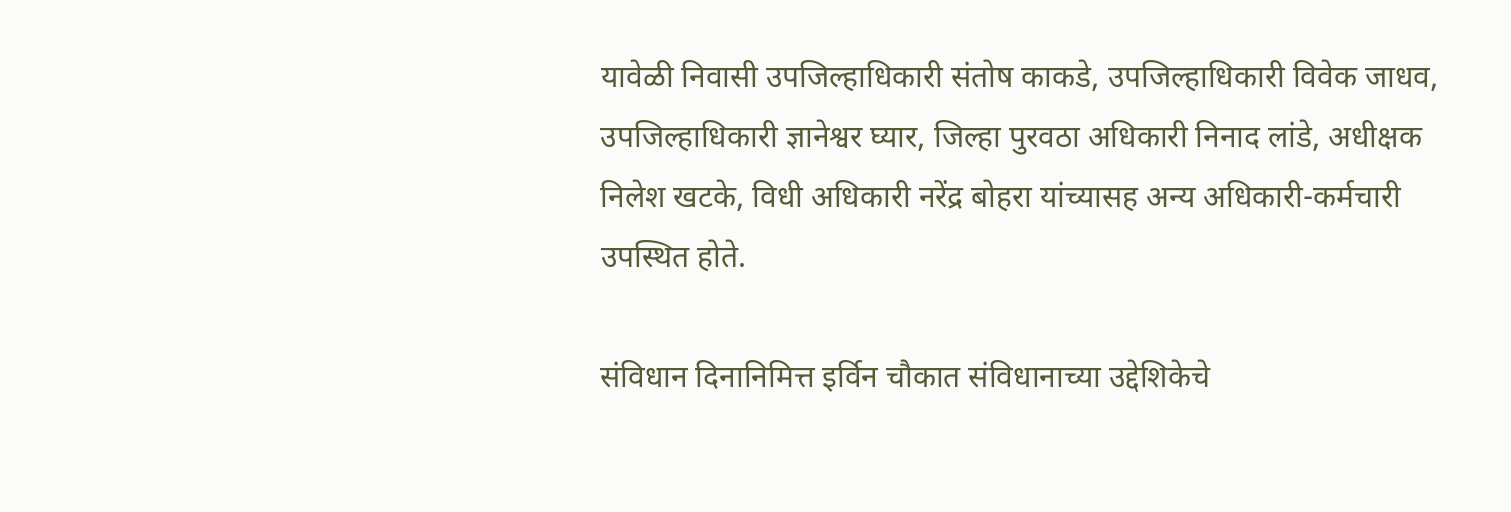यावेळी निवासी उपजिल्हाधिकारी संतोष काकडे, उपजिल्हाधिकारी विवेक जाधव, उपजिल्हाधिकारी ज्ञानेश्वर घ्यार, जिल्हा पुरवठा अधिकारी निनाद लांडे, अधीक्षक निलेश खटके, विधी अधिकारी नरेंद्र बोहरा यांच्यासह अन्य अधिकारी-कर्मचारी उपस्थित होते.

संविधान दिनानिमित्त इर्विन चौकात संविधानाच्या उद्देशिकेचे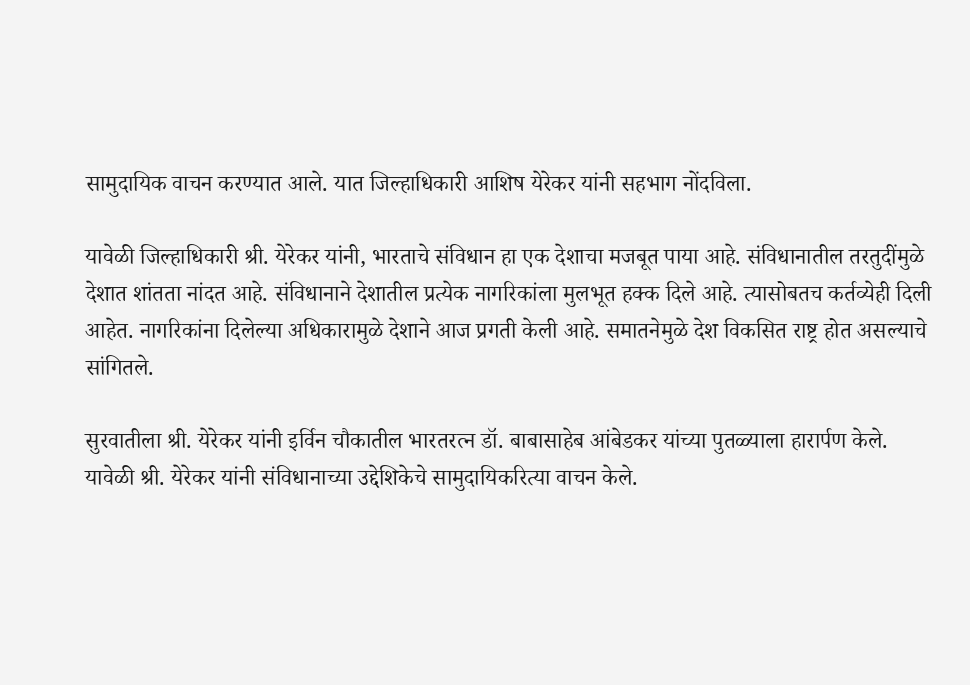सामुदायिक वाचन करण्यात आले. यात जिल्हाधिकारी आशिष येरेकर यांनी सहभाग नोंदविला.

यावेळी जिल्हाधिकारी श्री. येरेकर यांनी, भारताचे संविधान हा एक देशाचा मजबूत पाया आहे. संविधानातील तरतुदींमुळे देशात शांतता नांदत आहे. संविधानाने देशातील प्रत्येक नागरिकांला मुलभूत हक्क दिले आहे. त्यासोबतच कर्तव्येही दिली आहेत. नागरिकांना दिलेल्या अधिकारामुळे देशाने आज प्रगती केली आहे. समातनेमुळे देश विकसित राष्ट्र होत असल्याचे सांगितले.

सुरवातीला श्री. येरेकर यांनी इर्विन चौकातील भारतरत्न डॉ. बाबासाहेब आंबेडकर यांच्या पुतळ्याला हारार्पण केले. यावेळी श्री. येरेकर यांनी संविधानाच्या उद्देशिकेचे सामुदायिकरित्या वाचन केले.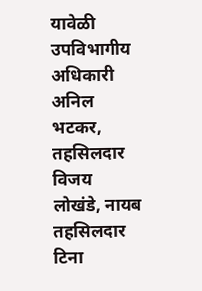यावेळी उपविभागीय अधिकारी अनिल भटकर, तहसिलदार विजय लोखंडे, नायब तहसिलदार टिना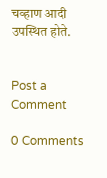चव्हाण आदी उपस्थित होते.


Post a Comment

0 Comments